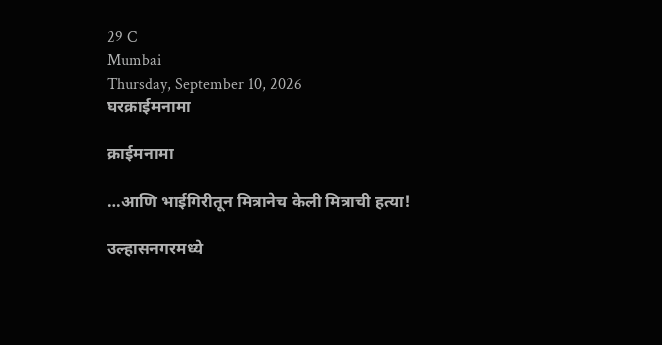29 C
Mumbai
Thursday, September 10, 2026
घरक्राईमनामा

क्राईमनामा

…आणि भाईगिरीतून मित्रानेच केली मित्राची हत्या!

उल्हासनगरमध्ये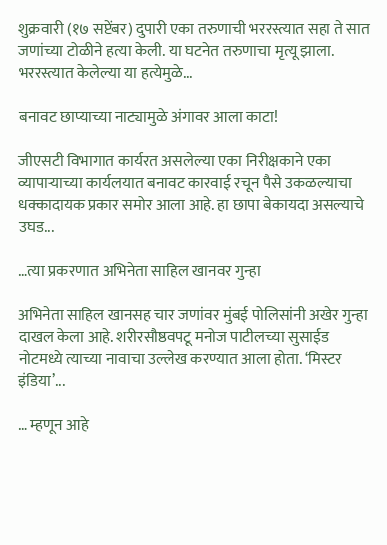शुक्रवारी (१७ सप्टेंबर) दुपारी एका तरुणाची भररस्त्यात सहा ते सात जणांच्या टोळीने हत्या केली. या घटनेत तरुणाचा मृत्यू झाला. भररस्त्यात केलेल्या या हत्येमुळे...

बनावट छाप्याच्या नाट्यामुळे अंगावर आला काटा!

जीएसटी विभागात कार्यरत असलेल्या एका निरीक्षकाने एका व्यापाऱ्याच्या कार्यलयात बनावट कारवाई रचून पैसे उकळल्याचा धक्कादायक प्रकार समोर आला आहे. हा छापा बेकायदा असल्याचे उघड...

…त्या प्रकरणात अभिनेता साहिल खानवर गुन्हा

अभिनेता साहिल खानसह चार जणांवर मुंबई पोलिसांनी अखेर गुन्हा दाखल केला आहे. शरीरसौष्ठवपटू मनोज पाटीलच्या सुसाईड नोटमध्ये त्याच्या नावाचा उल्लेख करण्यात आला होता. ‘मिस्टर इंडिया’...

… म्हणून आहे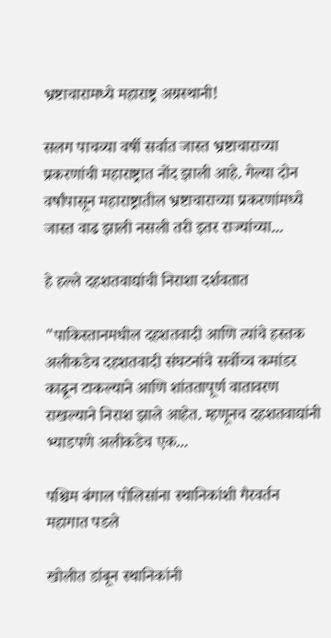भ्रष्टाचारामध्ये महाराष्ट्र अग्रस्थानी!

सलग पाचव्या वर्षी सर्वात जास्त भ्रष्टाचाराच्या प्रकरणांची महाराष्ट्रात नोंद झाली आहे. गेल्या दोन वर्षांपासून महाराष्ट्रातील भ्रष्टाचाराच्या प्रकरणांमध्ये जास्त वाढ झाली नसली तरी इतर राज्यांच्या...

हे हल्ले दहशतवाद्यांची निराशा दर्शवतात

"पाकिस्तानमधील दहशतवादी आणि त्यांचे हस्तक अलीकडेच दहशतवादी संघटनांचे सर्वोच्च कमांडर काढून टाकल्याने आणि शांततापूर्ण वातावरण राखल्याने निराश झाले आहेत. म्हणूनच दहशतवाद्यांनी भ्याडपणे अलीकडेच एक...

पश्चिम बंगाल पोलिसांना स्थानिकांशी गैरवर्तन महागात पडले

खोलीत डांबून स्थानिकांनी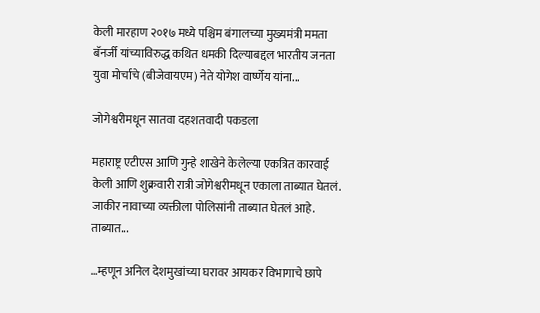केली मारहाण २०१७ मध्ये पश्चिम बंगालच्या मुख्यमंत्री ममता बॅनर्जी यांच्याविरुद्ध कथित धमकी दिल्याबद्दल भारतीय जनता युवा मोर्चाचे (बीजेवायएम) नेते योगेश वार्ष्णेय यांना...

जोगेश्वरीमधून सातवा दहशतवादी पकडला

महाराष्ट्र एटीएस आणि गुन्हे शाखेने केलेल्या एकत्रित कारवाई केली आणि शुक्रवारी रात्री जोगेश्वरीमधून एकाला ताब्यात घेतलं. जाकीर नावाच्या व्यक्तीला पोलिसांनी ताब्यात घेतलं आहे. ताब्यात...

…म्हणून अनिल देशमुखांच्या घरावर आयकर विभागाचे छापे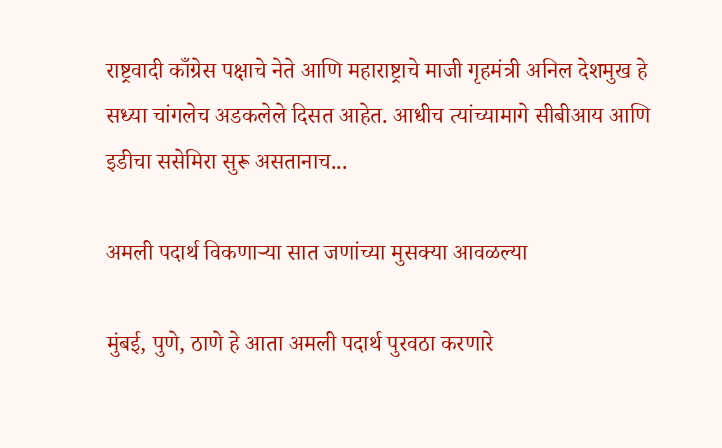राष्ट्रवादी काँग्रेस पक्षाचे नेते आणि महाराष्ट्राचे माजी गृहमंत्री अनिल देशमुख हे सध्या चांगलेच अडकलेले दिसत आहेत. आधीच त्यांच्यामागे सीबीआय आणि इडीचा ससेमिरा सुरू असतानाच...

अमली पदार्थ विकणाऱ्या सात जणांच्या मुसक्या आवळल्या

मुंबई, पुणे, ठाणे हे आता अमली पदार्थ पुरवठा करणारे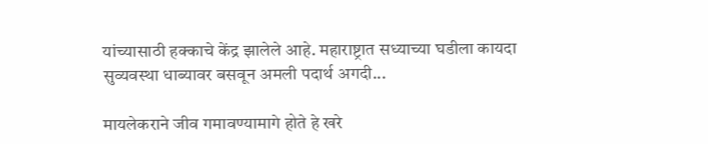यांच्यासाठी हक्काचे केंद्र झालेले आहे. महाराष्ट्रात सध्याच्या घडीला कायदा सुव्यवस्था धाब्यावर बसवून अमली पदार्थ अगदी...

मायलेकराने जीव गमावण्यामागे होते हे खरे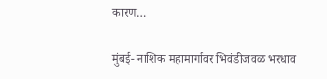कारण…

मुंबई- नाशिक महामार्गावर भिवंडीजवळ भरधाव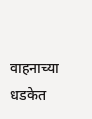वाहनाच्या धडकेत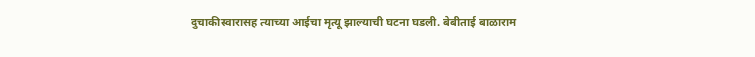दुचाकीस्वारासह त्याच्या आईचा मृत्यू झाल्याची घटना घडली. बेबीताई बाळाराम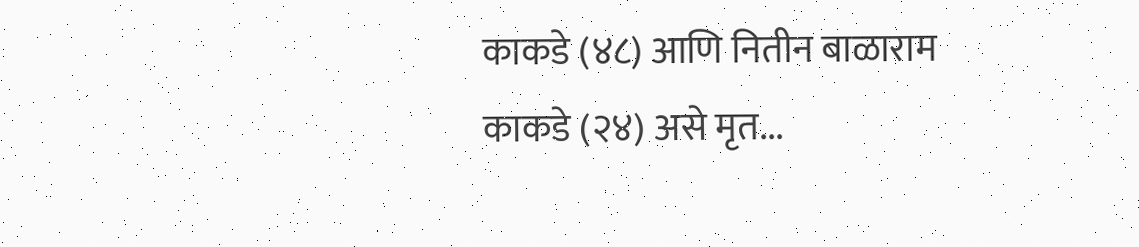काकडे (४८) आणि नितीन बाळाराम काकडे (२४) असे मृत...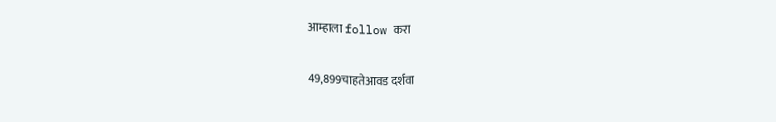आम्हाला follow करा

49,899चाहतेआवड दर्शवा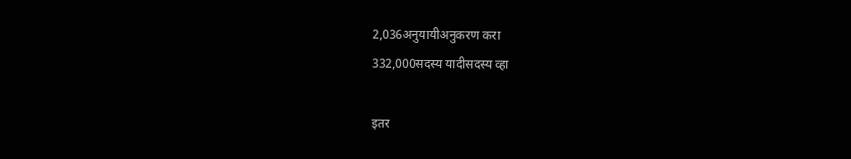2,036अनुयायीअनुकरण करा
332,000सदस्य यादीसदस्य व्हा

इतर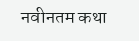नवीनतम कथा